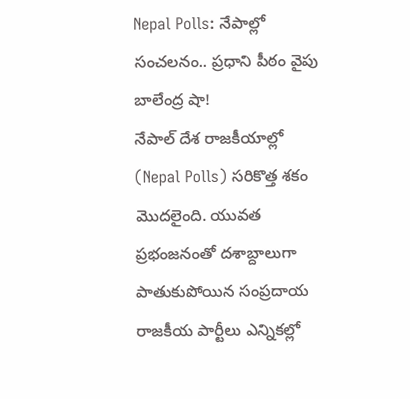Nepal Polls: నేపాల్లో సంచలనం.. ప్రధాని పీఠం వైపు బాలేంద్ర షా!
నేపాల్ దేశ రాజకీయాల్లో (Nepal Polls) సరికొత్త శకం మొదలైంది. యువత ప్రభంజనంతో దశాబ్దాలుగా పాతుకుపోయిన సంప్రదాయ రాజకీయ పార్టీలు ఎన్నికల్లో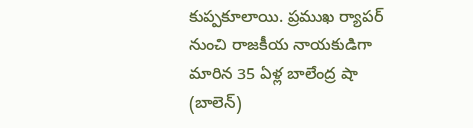కుప్పకూలాయి. ప్రముఖ ర్యాపర్ నుంచి రాజకీయ నాయకుడిగా మారిన 35 ఏళ్ల బాలేంద్ర షా (బాలెన్)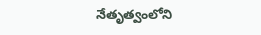నేతృత్వంలోని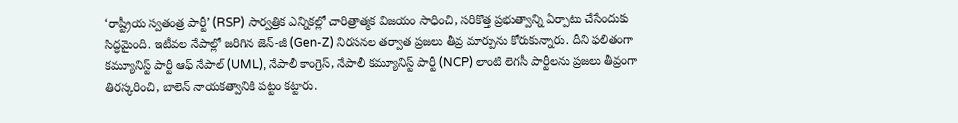‘రాష్ట్రీయ స్వతంత్ర పార్టీ’ (RSP) సార్వత్రిక ఎన్నికల్లో చారిత్రాత్మక విజయం సాధించి, సరికొత్త ప్రభుత్వాన్ని ఏర్పాటు చేసేందుకు సిద్ధమైంది. ఇటీవల నేపాల్లో జరిగిన జెన్-జీ (Gen-Z) నిరసనల తర్వాత ప్రజలు తీవ్ర మార్పును కోరుకున్నారు. దీని ఫలితంగా కమ్యూనిస్ట్ పార్టీ ఆఫ్ నేపాల్ (UML), నేపాలీ కాంగ్రెస్, నేపాలీ కమ్యూనిస్ట్ పార్టీ (NCP) లాంటి లెగసీ పార్టీలను ప్రజలు తీవ్రంగా తిరస్కరించి, బాలెన్ నాయకత్వానికి పట్టం కట్టారు.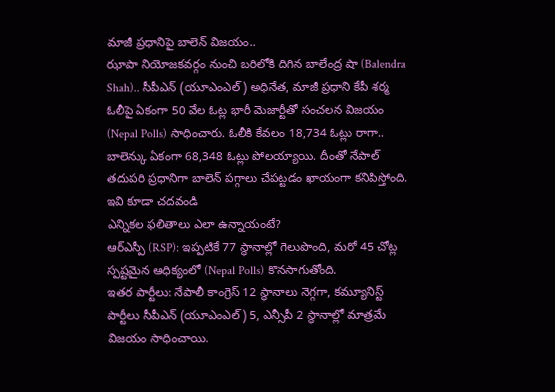మాజీ ప్రధానిపై బాలెన్ విజయం..
ఝాపా నియోజకవర్గం నుంచి బరిలోకి దిగిన బాలేంద్ర షా (Balendra Shah).. సీపీఎన్ (యూఎంఎల్) అధినేత, మాజీ ప్రధాని కేపీ శర్మ ఓలీపై ఏకంగా 50 వేల ఓట్ల భారీ మెజార్టీతో సంచలన విజయం (Nepal Polls) సాధించారు. ఓలీకి కేవలం 18,734 ఓట్లు రాగా.. బాలెన్కు ఏకంగా 68,348 ఓట్లు పోలయ్యాయి. దీంతో నేపాల్ తదుపరి ప్రధానిగా బాలెన్ పగ్గాలు చేపట్టడం ఖాయంగా కనిపిస్తోంది.
ఇవి కూడా చదవండి
ఎన్నికల ఫలితాలు ఎలా ఉన్నాయంటే?
ఆర్ఎస్పీ (RSP): ఇప్పటికే 77 స్థానాల్లో గెలుపొంది, మరో 45 చోట్ల స్పష్టమైన ఆధిక్యంలో (Nepal Polls) కొనసాగుతోంది.
ఇతర పార్టీలు: నేపాలీ కాంగ్రెస్ 12 స్థానాలు నెగ్గగా, కమ్యూనిస్ట్ పార్టీలు సీపీఎన్ (యూఎంఎల్) 5, ఎన్సీపీ 2 స్థానాల్లో మాత్రమే విజయం సాధించాయి.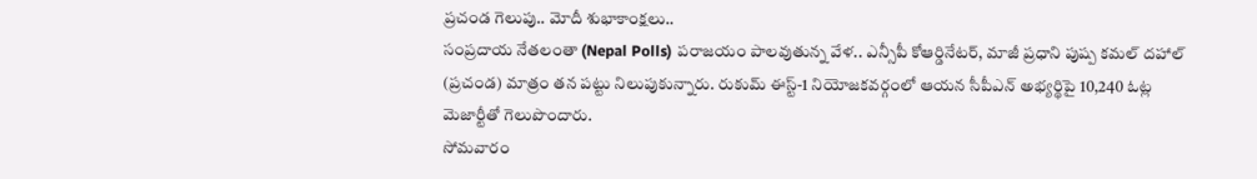ప్రచండ గెలుపు.. మోదీ శుభాకాంక్షలు..
సంప్రదాయ నేతలంతా (Nepal Polls) పరాజయం పాలవుతున్న వేళ.. ఎన్సీపీ కోఆర్డినేటర్, మాజీ ప్రధాని పుష్ప కమల్ దహాల్ (ప్రచండ) మాత్రం తన పట్టు నిలుపుకున్నారు. రుకుమ్ ఈస్ట్-1 నియోజకవర్గంలో ఆయన సీపీఎన్ అభ్యర్థిపై 10,240 ఓట్ల మెజార్టీతో గెలుపొందారు.
సోమవారం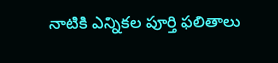నాటికి ఎన్నికల పూర్తి ఫలితాలు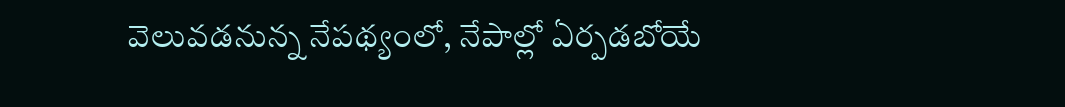వెలువడనున్న నేపథ్యంలో, నేపాల్లో ఏర్పడబోయే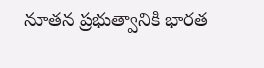నూతన ప్రభుత్వానికి భారత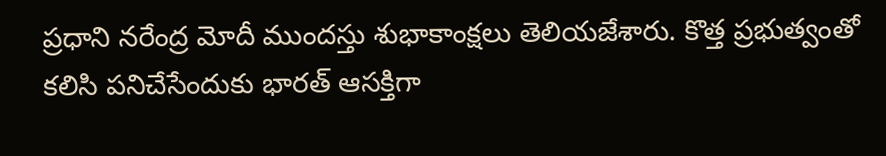ప్రధాని నరేంద్ర మోదీ ముందస్తు శుభాకాంక్షలు తెలియజేశారు. కొత్త ప్రభుత్వంతో కలిసి పనిచేసేందుకు భారత్ ఆసక్తిగా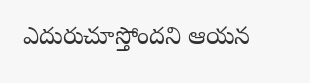ఎదురుచూస్తోందని ఆయన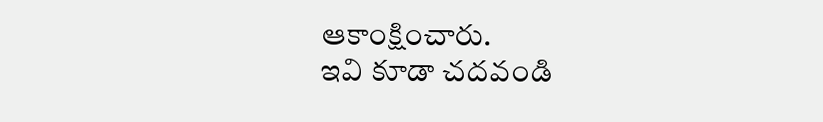ఆకాంక్షించారు.
ఇవి కూడా చదవండి